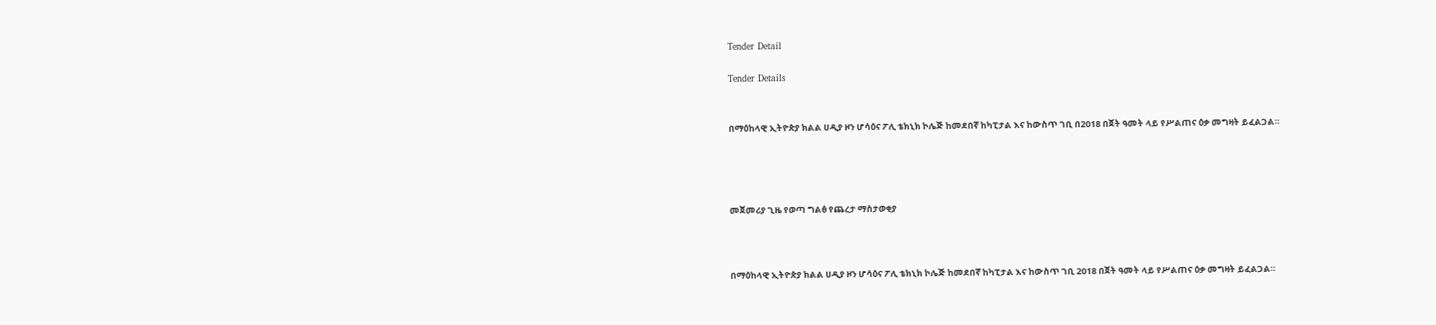Tender Detail

Tender Details


በማዕከላዊ ኢትዮጵያ ክልል ሀዲያ ዞን ሆሳዕና ፖሊ ቴክኒክ ኮሌጅ ከመደበኛ ከካፒታል እና ከውስጥ ገቢ በ2018 በጀት ዓመት ላይ የሥልጠና ዕቃ መግዛት ይፈልጋል።




መጀመሪያ ጊዜ የወጣ ግልፅ የጨረታ ማስታወቂያ



በማዕከላዊ ኢትዮጵያ ክልል ሀዲያ ዞን ሆሳዕና ፖሊ ቴክኒክ ኮሌጅ ከመደበኛ ከካፒታል እና ከውስጥ ገቢ 2018 በጀት ዓመት ላይ የሥልጠና ዕቃ መግዛት ይፈልጋል።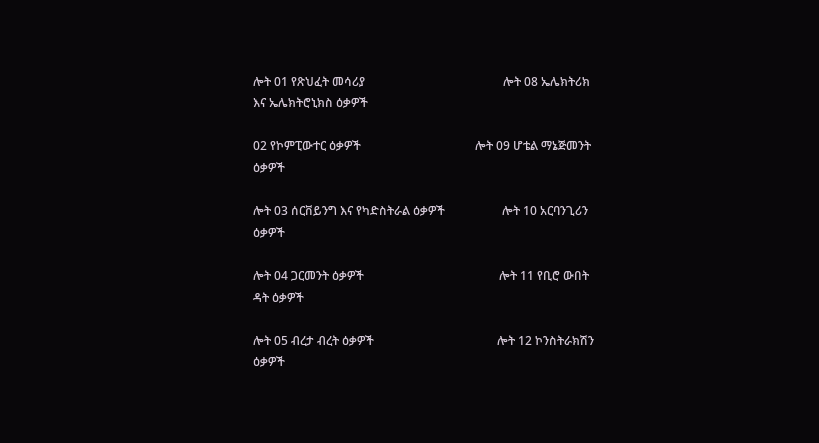ሎት 01 የጽህፈት መሳሪያ                                              ሎት 08 ኤሌክትሪክ እና ኤሌክትሮኒክስ ዕቃዎች

02 የኮምፒውተር ዕቃዎች                                      ሎት 09 ሆቴል ማኔጅመንት ዕቃዎች

ሎት 03 ሰርቨይንግ እና የካድስትራል ዕቃዎች                   ሎት 10 አርባንጊሪን ዕቃዎች

ሎት 04 ጋርመንት ዕቃዎች                                             ሎት 11 የቢሮ ውበት ዳት ዕቃዎች

ሎት 05 ብረታ ብረት ዕቃዎች                                         ሎት 12 ኮንስትራክሽን ዕቃዎች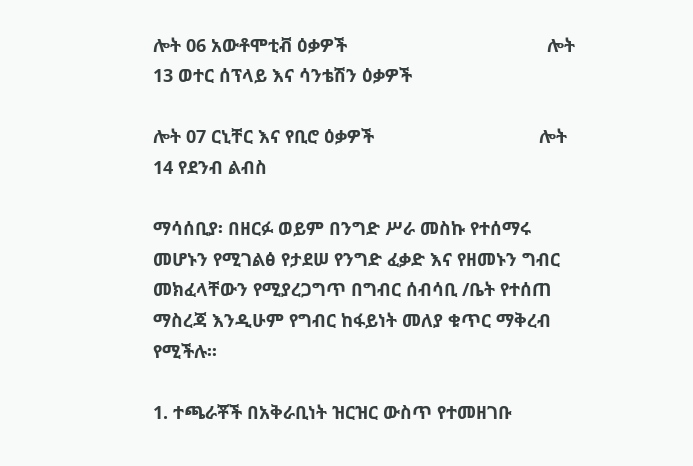ሎት 06 አውቶሞቲቭ ዕቃዎች                                        ሎት 13 ወተር ሰፕላይ እና ሳንቴሽን ዕቃዎች

ሎት 07 ርኒቸር እና የቢሮ ዕቃዎች                                 ሎት 14 የደንብ ልብስ

ማሳሰቢያ፡ በዘርፉ ወይም በንግድ ሥራ መስኩ የተሰማሩ መሆኑን የሚገልፅ የታደሠ የንግድ ፈቃድ እና የዘመኑን ግብር መክፈላቸውን የሚያረጋግጥ በግብር ሰብሳቢ /ቤት የተሰጠ ማስረጃ እንዲሁም የግብር ከፋይነት መለያ ቁጥር ማቅረብ የሚችሉ፡፡

1. ተጫራቾች በአቅራቢነት ዝርዝር ውስጥ የተመዘገቡ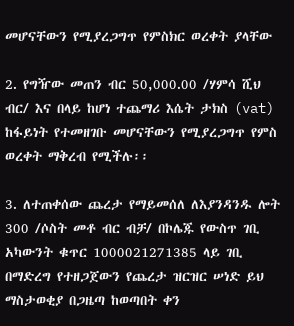መሆናቸውን የሚያረጋግጥ የምስክር ወረቀት ያላቸው

2. የግዥው መጠን ብር 50,000.00 /ሃምሳ ሺህ ብር/ እና በላይ ከሆነ ተጨማሪ እሴት ታክስ (vat) ከፋይነት የተመዘገቡ መሆናቸውን የሚያረጋግጥ የምስ ወረቀት ማቅረብ የሚችሉ፡፡

3. ለተጠቀሰው ጨረታ የማይመሰለ ለእያንዳንዱ ሎት 300 /ሶስት መቶ ብር ብቻ/ በኮሌጁ የውስጥ ገቢ አካውንት ቁጥር 1000021271385 ላይ ገቢ በማድረግ የተዘጋጀውን የጨረታ ዝርዝር ሠነድ ይህ ማስታወቂያ በጋዜጣ ከወጣበት ቀን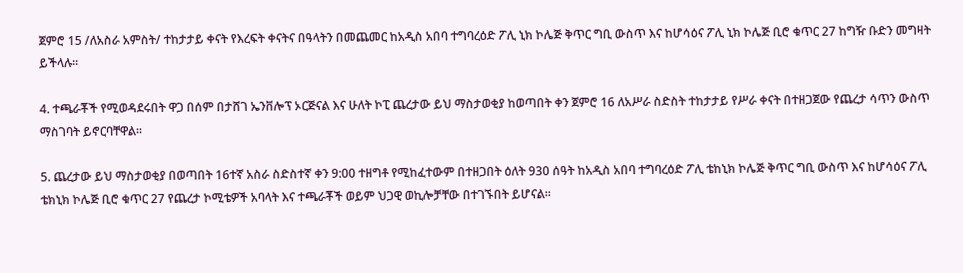ጀምሮ 15 /ለአስራ አምስት/ ተከታታይ ቀናት የእረፍት ቀናትና በዓላትን በመጨመር ከአዲስ አበባ ተግባረዕድ ፖሊ ኒክ ኮሌጅ ቅጥር ግቢ ውስጥ እና ከሆሳዕና ፖሊ ኒክ ኮሌጅ ቢሮ ቁጥር 27 ከግዥ ቡድን መግዛት ይችላሉ፡፡

4. ተጫራቾች የሚወዳደሩበት ዋጋ በሰም በታሸገ ኤንቨሎፕ ኦርጅናል እና ሁለት ኮፒ ጨረታው ይህ ማስታወቂያ ከወጣበት ቀን ጀምሮ 16 ለአሥራ ስድስት ተከታታይ የሥራ ቀናት በተዘጋጀው የጨረታ ሳጥን ውስጥ ማስገባት ይኖርባቸዋል፡፡

5. ጨረታው ይህ ማስታወቂያ በወጣበት 16ተኛ አስራ ስድስተኛ ቀን 9:00 ተዘግቶ የሚከፈተውም በተዘጋበት ዕለት 930 ሰዓት ከአዲስ አበባ ተግባረዕድ ፖሊ ቴከኒክ ኮሌጅ ቅጥር ግቢ ውስጥ እና ከሆሳዕና ፖሊ ቴክኒክ ኮሌጅ ቢሮ ቁጥር 27 የጨረታ ኮሚቴዎች አባላት እና ተጫራቾች ወይም ህጋዊ ወኪሎቻቸው በተገኙበት ይሆናል፡፡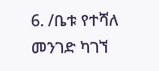6. /ቤቱ የተሻለ መንገድ ካገኘ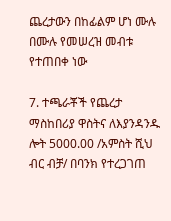ጨረታውን በከፊልም ሆነ ሙሉ በሙሉ የመሠረዝ መብቱ የተጠበቀ ነው

7. ተጫራቾች የጨረታ ማስከበሪያ ዋስትና ለእያንዳንዱ ሎት 5000.00 /አምስት ሺህ ብር ብቻ/ በባንክ የተረጋገጠ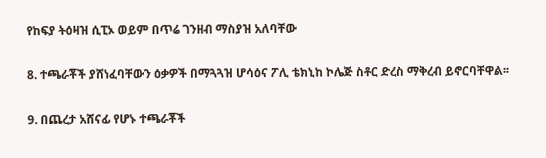የከፍያ ትዕዛዝ ሲፒኦ ወይም በጥሬ ገንዘብ ማስያዝ አለባቸው

8. ተጫራቾች ያሸነፈባቸውን ዕቃዎች በማጓጓዝ ሆሳዕና ፖሊ ቴክኒከ ኮሌጅ ስቶር ድረስ ማቅረብ ይኖርባቸዋል፡፡

9. በጨረታ አሸናፊ የሆኑ ተጫራቾች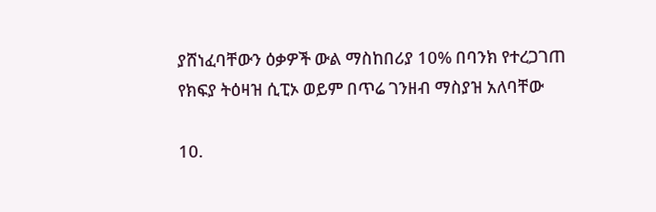ያሸነፈባቸውን ዕቃዎች ውል ማስከበሪያ 10% በባንክ የተረጋገጠ የክፍያ ትዕዛዝ ሲፒኦ ወይም በጥሬ ገንዘብ ማስያዝ አለባቸው

10.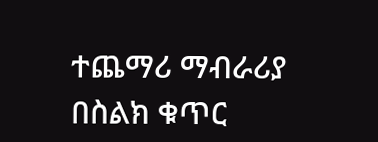ተጨማሪ ማብራሪያ በስልክ ቁጥር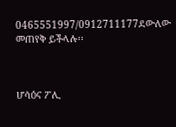0465551997/0912711177ደውለው መጠየቅ ይችላሉ፡፡



ሆሳዕና ፖሊ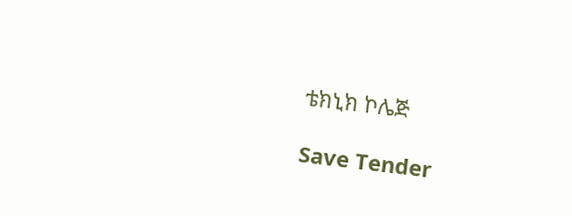ቴክኒክ ኮሌጅ

Save Tender